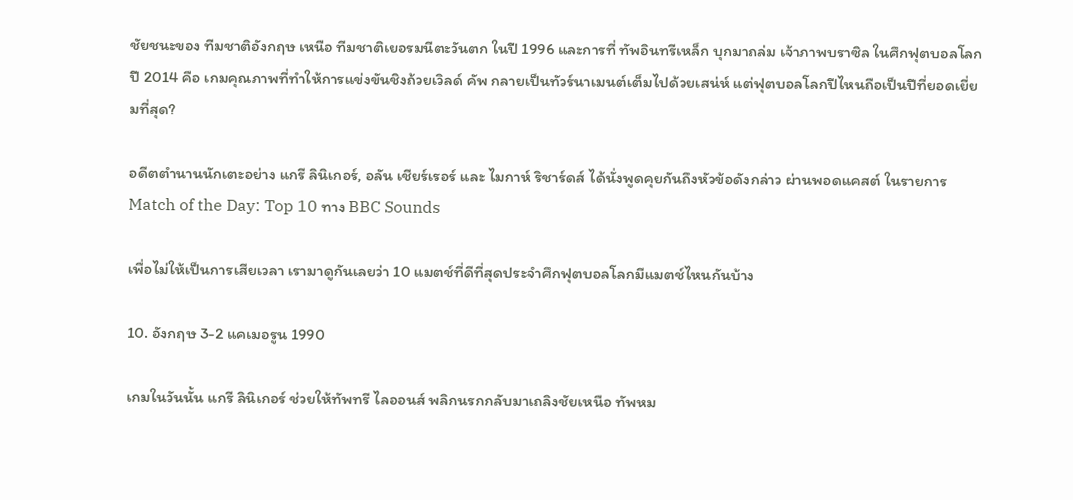ชัยชนะของ ทีมชาติอังกฤษ เหนือ ทีมชาติเยอรมนีตะวันตก ในปี 1996 และการที่ ทัพอินทรีเหล็ก บุกมาถล่ม เจ้าภาพบราซิล ในศึกฟุตบอลโลกปี 2014 คือ เกมคุณภาพที่ทำให้การแข่งขันชิงถ้วยเวิลด์ คัพ กลายเป็นทัวร์นาเมนต์เต็มไปด้วยเสน่ห์ แต่ฟุตบอลโลกปีไหนถือเป็นปีที่ยอดเยี่ยมที่สุด?

อดีตตำนานนักเตะอย่าง แกรี ลินิเกอร์, อลัน เชียร์เรอร์ และ ไมกาห์ ริชาร์ดส์ ได้นั่งพูดคุยกันถึงหัวข้อดังกล่าว ผ่านพอดแคสต์ ในรายการ Match of the Day: Top 10 ทาง BBC Sounds

เพื่อไม่ให้เป็นการเสียเวลา เรามาดูกันเลยว่า 10 แมตช์ที่ดีที่สุดประจำศึกฟุตบอลโลกมีแมตช์ไหนกันบ้าง

10. อังกฤษ 3-2 แคเมอรูน 1990

เกมในวันนั้น แกรี ลินิเกอร์ ช่วยให้ทัพทรี ไลออนส์ พลิกนรกกลับมาเถลิงชัยเหนือ ทัพหม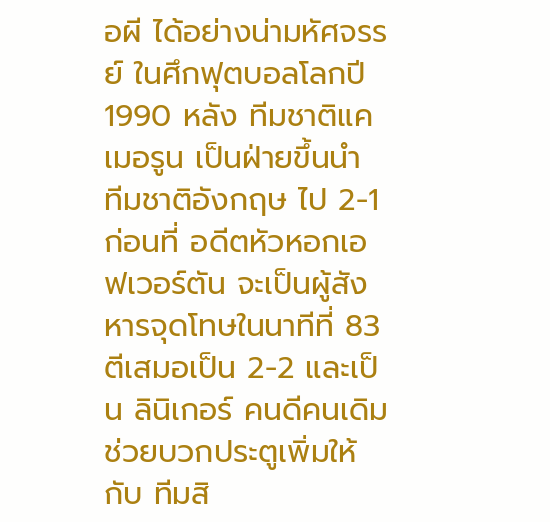อผี ได้อย่างน่ามหัศจรรย์ ในศึกฟุตบอลโลกปี 1990 หลัง ทีมชาติแคเมอรูน เป็นฝ่ายขึ้นนำ ทีมชาติอังกฤษ ไป 2-1 ก่อนที่ อดีตหัวหอกเอฟเวอร์ตัน จะเป็นผู้สังหารจุดโทษในนาทีที่ 83 ตีเสมอเป็น 2-2 และเป็น ลินิเกอร์ คนดีคนเดิม ช่วยบวกประตูเพิ่มให้กับ ทีมสิ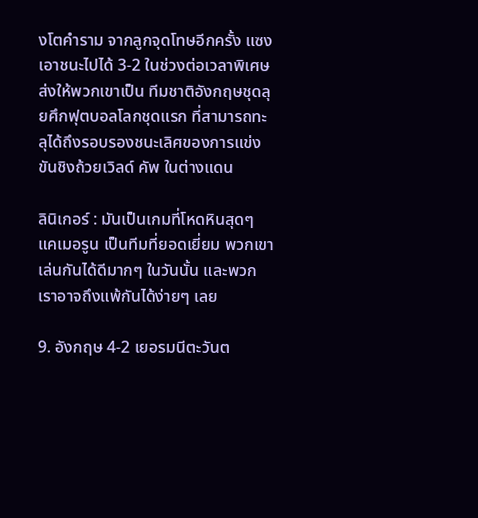งโตคำราม จากลูกจุดโทษอีกครั้ง แซงเอาชนะไปได้ 3-2 ในช่วงต่อเวลาพิเศษ ส่งให้พวกเขาเป็น ทีมชาติอังกฤษชุดลุยศึกฟุตบอลโลกชุดแรก ที่สามารถทะลุได้ถึงรอบรองชนะเลิศของการแข่งขันชิงถ้วยเวิลด์ คัพ ในต่างแดน

ลินิเกอร์ : มันเป็นเกมที่โหดหินสุดๆ แคเมอรูน เป็นทีมที่ยอดเยี่ยม พวกเขาเล่นกันได้ดีมากๆ ในวันนั้น และพวกเราอาจถึงแพ้กันได้ง่ายๆ เลย

9. อังกฤษ 4-2 เยอรมนีตะวันต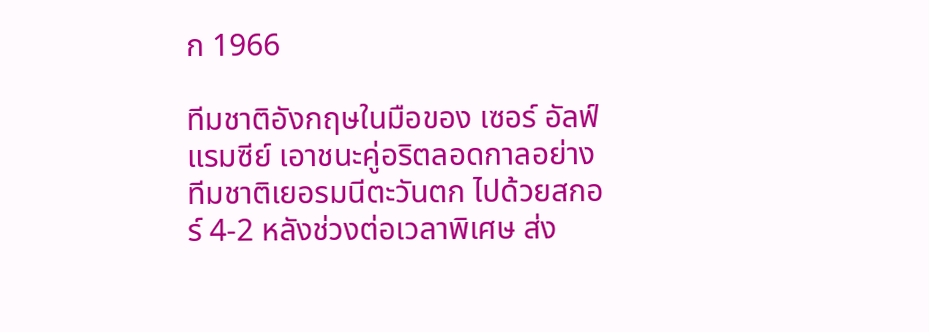ก 1966

ทีมชาติอังกฤษในมือของ เซอร์ อัลฟ์ แรมซีย์ เอาชนะคู่อริตลอดกาลอย่าง ทีมชาติเยอรมนีตะวันตก ไปด้วยสกอร์ 4-2 หลังช่วงต่อเวลาพิเศษ ส่ง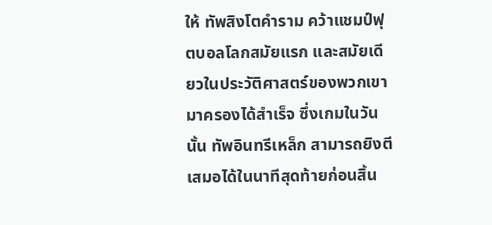ให้ ทัพสิงโตคำราม คว้าแชมป์ฟุตบอลโลกสมัยแรก และสมัยเดียวในประวัติศาสตร์ของพวกเขามาครองได้สำเร็จ ซึ่งเกมในวันนั้น ทัพอินทรีเหล็ก สามารถยิงตีเสมอได้ในนาทีสุดท้ายก่อนสิ้น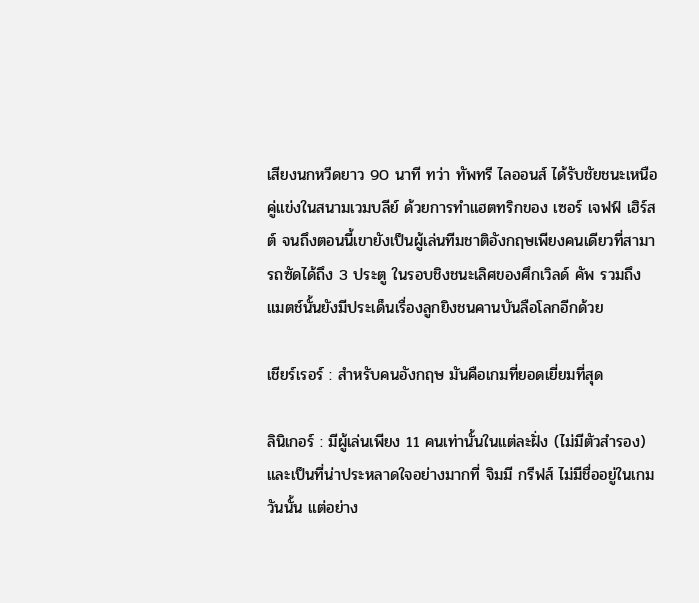เสียงนกหวีดยาว 90 นาที ทว่า ทัพทรี ไลออนส์ ได้รับชัยชนะเหนือคู่แข่งในสนามเวมบลีย์ ด้วยการทำแฮตทริกของ เซอร์ เจฟฟ์ เฮิร์สต์ จนถึงตอนนี้เขายังเป็นผู้เล่นทีมชาติอังกฤษเพียงคนเดียวที่สามารถซัดได้ถึง 3 ประตู ในรอบชิงชนะเลิศของศึกเวิลด์ คัพ รวมถึงแมตช์นั้นยังมีประเด็นเรื่องลูกยิงชนคานบันลือโลกอีกด้วย

เชียร์เรอร์ : สำหรับคนอังกฤษ มันคือเกมที่ยอดเยี่ยมที่สุด

ลินิเกอร์ : มีผู้เล่นเพียง 11 คนเท่านั้นในแต่ละฝั่ง (ไม่มีตัวสำรอง) และเป็นที่น่าประหลาดใจอย่างมากที่ จิมมี กรีฟส์ ไม่มีชื่ออยู่ในเกมวันนั้น แต่อย่าง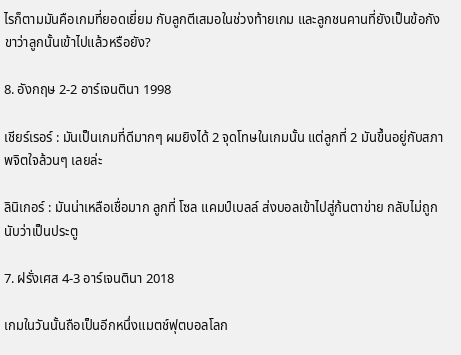ไรก็ตามมันคือเกมที่ยอดเยี่ยม กับลูกตีเสมอในช่วงท้ายเกม และลูกชนคานที่ยังเป็นข้อกังขาว่าลูกนั้นเข้าไปแล้วหรือยัง?

8. อังกฤษ 2-2 อาร์เจนตินา 1998

เชียร์เรอร์ : มันเป็นเกมที่ดีมากๆ ผมยิงได้ 2 จุดโทษในเกมนั้น แต่ลูกที่ 2 มันขึ้นอยู่กับสภาพจิตใจล้วนๆ เลยล่ะ

ลินิเกอร์ : มันน่าเหลือเชื่อมาก ลูกที่ โซล แคมป์เบลล์ ส่งบอลเข้าไปสู่ก้นตาข่าย กลับไม่ถูกนับว่าเป็นประตู

7. ฝรั่งเศส 4-3 อาร์เจนตินา 2018

เกมในวันนั้นถือเป็นอีกหนึ่งแมตช์ฟุตบอลโลก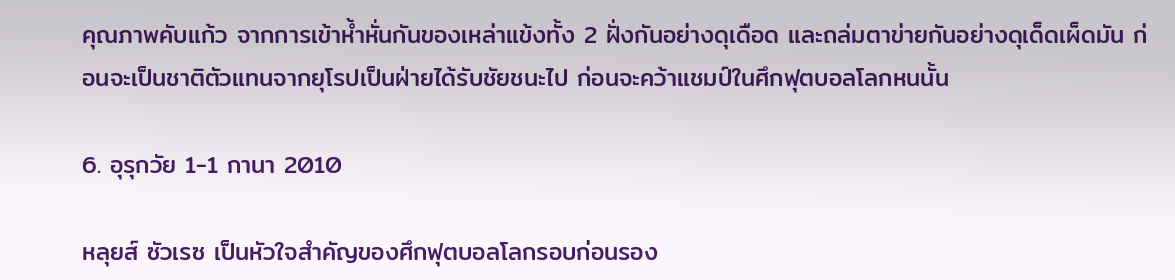คุณภาพคับแก้ว จากการเข้าห้ำหั่นกันของเหล่าแข้งทั้ง 2 ฝั่งกันอย่างดุเดือด และถล่มตาข่ายกันอย่างดุเด็ดเผ็ดมัน ก่อนจะเป็นชาติตัวแทนจากยุโรปเป็นฝ่ายได้รับชัยชนะไป ก่อนจะคว้าแชมป์ในศึกฟุตบอลโลกหนนั้น

6. อุรุกวัย 1-1 กานา 2010

หลุยส์ ซัวเรซ เป็นหัวใจสำคัญของศึกฟุตบอลโลกรอบก่อนรอง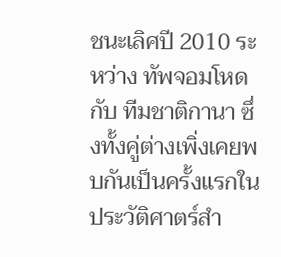ชนะเลิศปี 2010 ระหว่าง ทัพจอมโหด กับ ทีมชาติกานา ซึ่งทั้งคู่ต่างเพิ่งเคยพบกันเป็นครั้งแรกในประวัติศาตร์สำ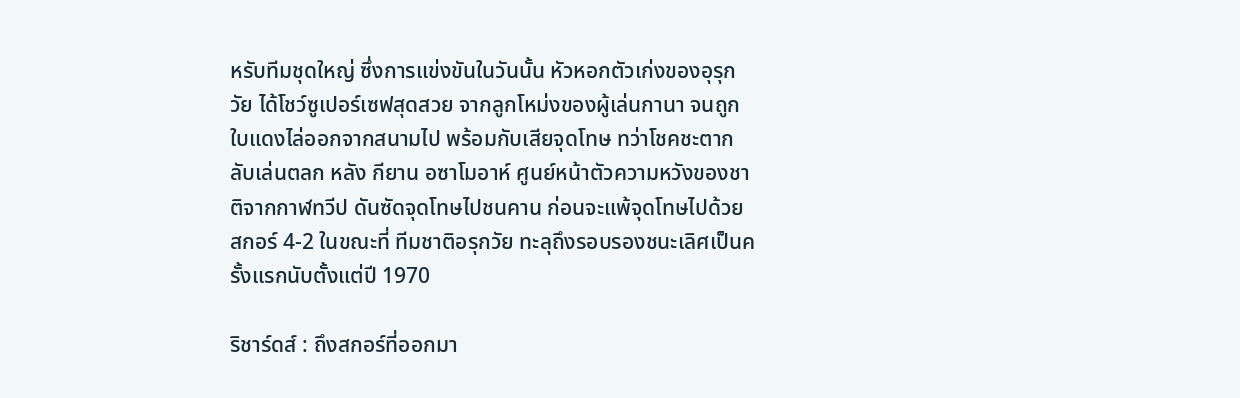หรับทีมชุดใหญ่ ซึ่งการแข่งขันในวันนั้น หัวหอกตัวเก่งของอุรุกวัย ได้โชว์ซูเปอร์เซฟสุดสวย จากลูกโหม่งของผู้เล่นกานา จนถูกใบแดงไล่ออกจากสนามไป พร้อมกับเสียจุดโทษ ทว่าโชคชะตากลับเล่นตลก หลัง กียาน อซาโมอาห์ ศูนย์หน้าตัวความหวังของชาติจากกาฬทวีป ดันซัดจุดโทษไปชนคาน ก่อนจะแพ้จุดโทษไปด้วยสกอร์ 4-2 ในขณะที่ ทีมชาติอรุกวัย ทะลุถึงรอบรองชนะเลิศเป็นครั้งแรกนับตั้งแต่ปี 1970

ริชาร์ดส์ : ถึงสกอร์ที่ออกมา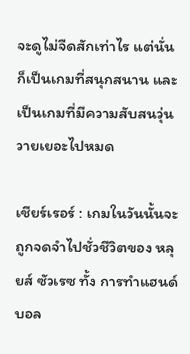จะดูไม่จืดสักเท่าไร แต่นั่นก็เป็นเกมที่สนุกสนาน และเป็นเกมที่มีความสับสนวุ่นวายเยอะไปหมด

เชียร์เรอร์ : เกมในวันนั้นจะถูกจดจำไปชั่วชีวิตของ หลุยส์ ซัวเรซ ทั้ง การทำแฮนด์บอล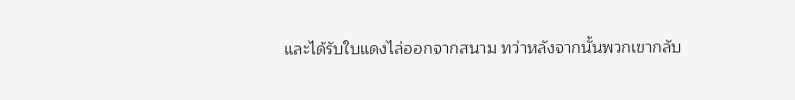และได้รับใบแดงไล่ออกจากสนาม ทว่าหลังจากนั้นพวกเขากลับ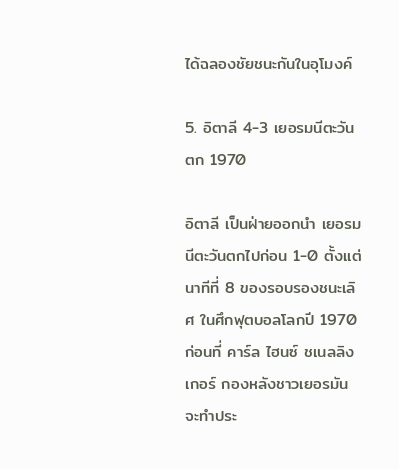ได้ฉลองชัยชนะกันในอุโมงค์

5. อิตาลี 4-3 เยอรมนีตะวันตก 1970

อิตาลี เป็นฝ่ายออกนำ เยอรมนีตะวันตกไปก่อน 1-0 ตั้งแต่นาทีที่ 8 ของรอบรองชนะเลิศ ในศึกฟุตบอลโลกปี 1970 ก่อนที่ คาร์ล ไฮนซ์ ชเนลลิงเกอร์ กองหลังชาวเยอรมัน จะทำประ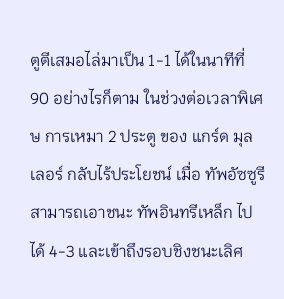ตูตีเสมอไล่มาเป็น 1-1 ได้ในนาทีที่ 90 อย่างไรก็ตาม ในช่วงต่อเวลาพิเศษ การเหมา 2 ประตู ของ แกร์ด มุลเลอร์ กลับไร้ประโยชน์ เมื่อ ทัพอัซซูรี สามารถเอาชนะ ทัพอินทรีเหล็ก ไปได้ 4-3 และเข้าถึงรอบชิงชนะเลิศ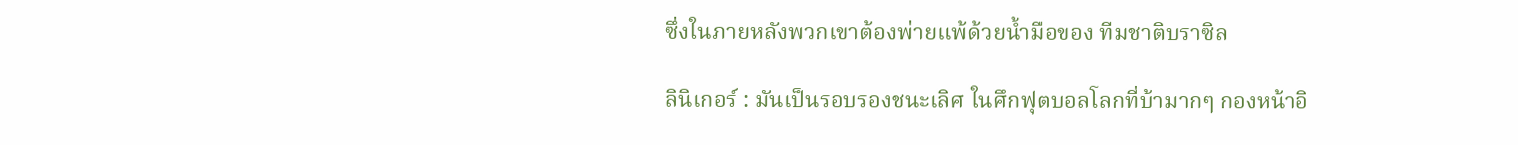ซึ่งในภายหลังพวกเขาต้องพ่ายแพ้ด้วยน้ำมือของ ทีมชาติบราซิล

ลินิเกอร์ : มันเป็นรอบรองชนะเลิศ ในศึกฟุตบอลโลกที่บ้ามากๆ กองหน้าอิ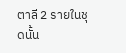ตาลี 2 รายในชุดนั้น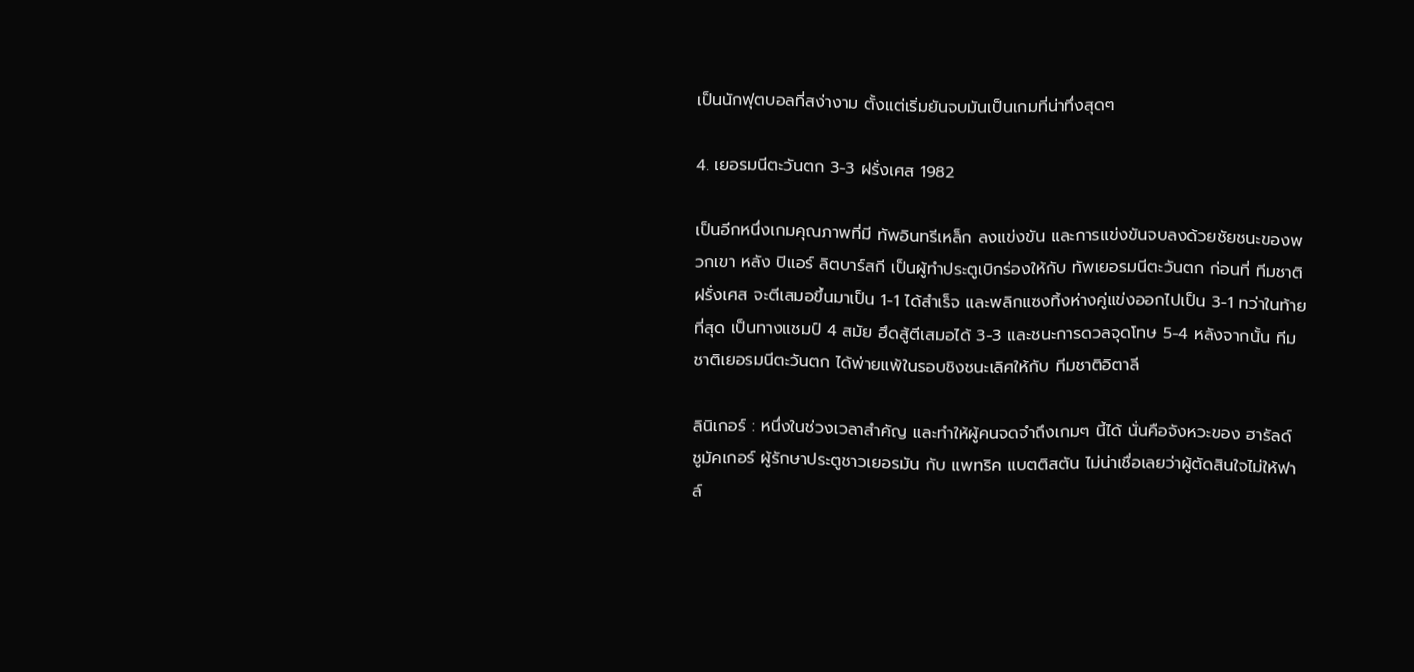เป็นนักฟุตบอลที่สง่างาม ตั้งแต่เริ่มยันจบมันเป็นเกมที่น่าทึ่งสุดๆ

4. เยอรมนีตะวันตก 3-3 ฝรั่งเศส 1982

เป็นอีกหนึ่งเกมคุณภาพที่มี ทัพอินทรีเหล็ก ลงแข่งขัน และการแข่งขันจบลงด้วยชัยชนะของพวกเขา หลัง ปิแอร์ ลิตบาร์สกี เป็นผู้ทำประตูเบิกร่องให้กับ ทัพเยอรมนีตะวันตก ก่อนที่ ทีมชาติฝรั่งเศส จะตีเสมอขึ้นมาเป็น 1-1 ได้สำเร็จ และพลิกแซงทิ้งห่างคู่แข่งออกไปเป็น 3-1 ทว่าในท้ายที่สุด เป็นทางแชมป์ 4 สมัย ฮึดสู้ตีเสมอได้ 3-3 และชนะการดวลจุดโทษ 5-4 หลังจากนั้น ทีมชาติเยอรมนีตะวันตก ได้พ่ายแพ้ในรอบชิงชนะเลิศให้กับ ทีมชาติอิตาลี

ลินิเกอร์ : หนึ่งในช่วงเวลาสำคัญ และทำให้ผู้คนจดจำถึงเกมๆ นี้ได้ นั่นคือจังหวะของ ฮารัลด์ ชูมัคเกอร์ ผู้รักษาประตูชาวเยอรมัน กับ แพทริค แบตติสตัน ไม่น่าเชื่อเลยว่าผู้ตัดสินใจไม่ให้ฟาล์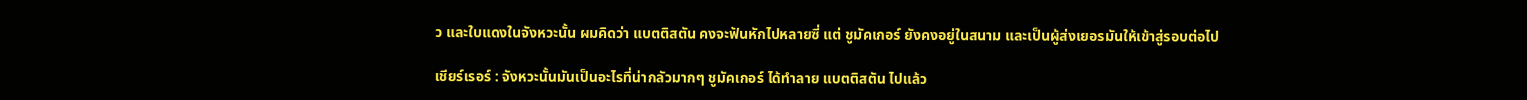ว และใบแดงในจังหวะนั้น ผมคิดว่า แบตติสตัน คงจะฟันหักไปหลายซี่ แต่ ชูมัคเกอร์ ยังคงอยู่ในสนาม และเป็นผู้ส่งเยอรมันให้เข้าสู่รอบต่อไป

เชียร์เรอร์ : จังหวะนั้นมันเป็นอะไรที่น่ากลัวมากๆ ชูมัคเกอร์ ได้ทำลาย แบตติสตัน ไปแล้ว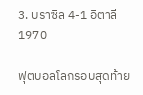3. บราซิล 4-1 อิตาลี 1970

ฟุตบอลโลกรอบสุดท้าย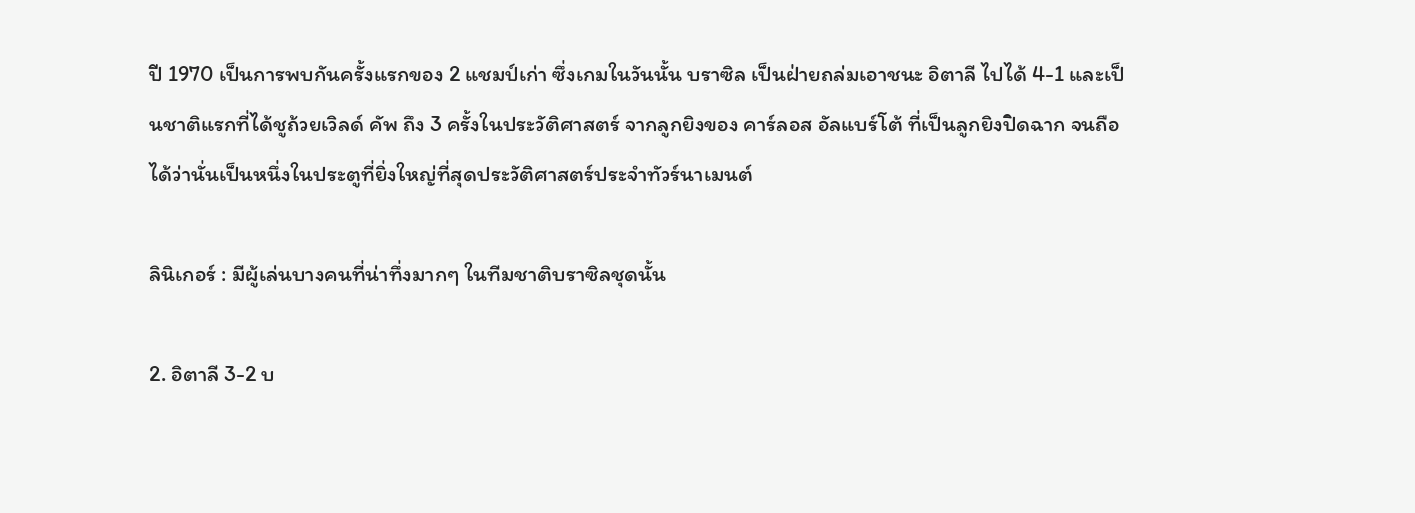ปี 1970 เป็นการพบกันครั้งแรกของ 2 แชมป์เก่า ซึ่งเกมในวันนั้น บราซิล เป็นฝ่ายถล่มเอาชนะ อิตาลี ไปได้ 4-1 และเป็นชาติแรกที่ได้ชูถ้วยเวิลด์ คัพ ถึง 3 ครั้งในประวัติศาสตร์ จากลูกยิงของ คาร์ลอส อัลแบร์โต้ ที่เป็นลูกยิงปิดฉาก จนถือได้ว่านั่นเป็นหนึ่งในประตูที่ยิ่งใหญ่ที่สุดประวัติศาสตร์ประจำทัวร์นาเมนต์

ลินิเกอร์ : มีผู้เล่นบางคนที่น่าทึ่งมากๆ ในทีมชาติบราซิลชุดนั้น

2. อิตาลี 3-2 บ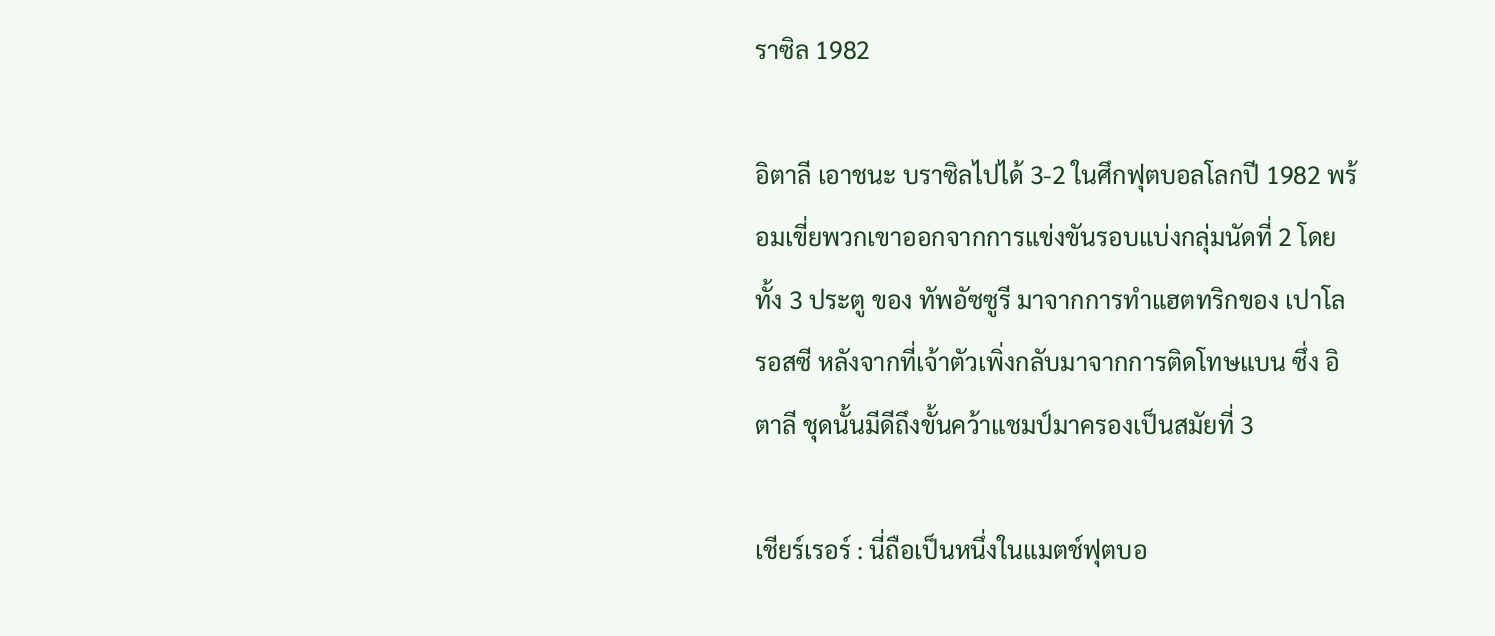ราซิล 1982

อิตาลี เอาชนะ บราซิลไปได้ 3-2 ในศึกฟุตบอลโลกปี 1982 พร้อมเขี่ยพวกเขาออกจากการแข่งขันรอบแบ่งกลุ่มนัดที่ 2 โดยทั้ง 3 ประตู ของ ทัพอัซซูรี มาจากการทำแฮตทริกของ เปาโล รอสซี หลังจากที่เจ้าตัวเพิ่งกลับมาจากการติดโทษแบน ซึ่ง อิตาลี ชุดนั้นมีดีถึงขั้นคว้าแชมป์มาครองเป็นสมัยที่ 3

เชียร์เรอร์ : นี่ถือเป็นหนึ่งในแมตช์ฟุตบอ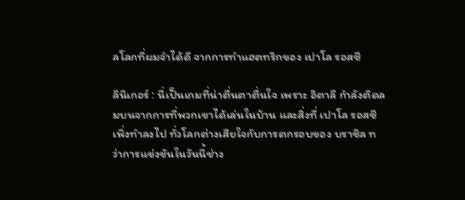ลโลกที่ผมจำได้ดี จากการทำแฮตทริกของ เปาโล รอสซี

ลินิเกอร์ : นี่เป็นเกมที่น่าตื่นตาตื่นใจ เพราะ อิตาลี กำลังติดลมบนจากการที่พวกเขาได้เล่นในบ้าน และสิ่งที่ เปาโล รอสซี เพิ่งทำลงไป ทั่วโลกต่างเสียใจกับการตกรอบของ บราซิล ทว่าการแข่งขันในวันนี้ช่าง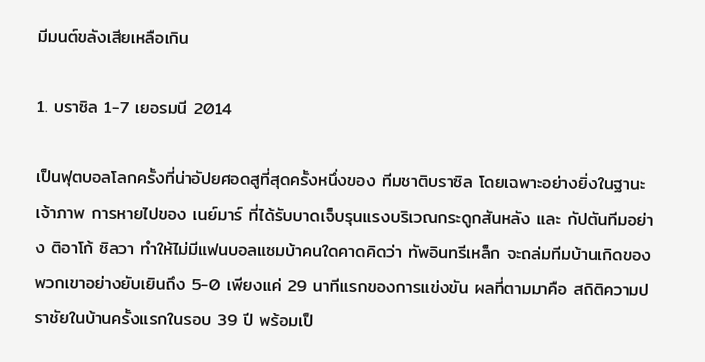มีมนต์ขลังเสียเหลือเกิน

1. บราซิล 1-7 เยอรมนี 2014

เป็นฟุตบอลโลกครั้งที่น่าอัปยศอดสูที่สุดครั้งหนึ่งของ ทีมชาติบราซิล โดยเฉพาะอย่างยิ่งในฐานะเจ้าภาพ การหายไปของ เนย์มาร์ ที่ได้รับบาดเจ็บรุนแรงบริเวณกระดูกสันหลัง และ กัปตันทีมอย่าง ติอาโก้ ซิลวา ทำให้ไม่มีแฟนบอลแซมบ้าคนใดคาดคิดว่า ทัพอินทรีเหล็ก จะถล่มทีมบ้านเกิดของพวกเขาอย่างยับเยินถึง 5-0 เพียงแค่ 29 นาทีแรกของการแข่งขัน ผลที่ตามมาคือ สถิติความปราชัยในบ้านครั้งแรกในรอบ 39 ปี พร้อมเป็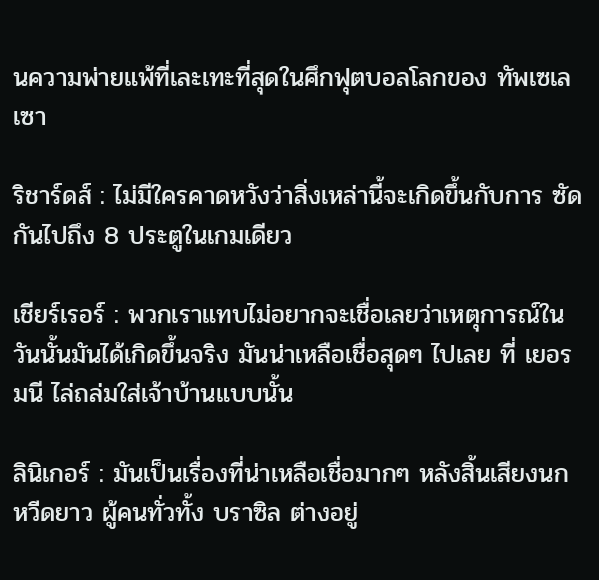นความพ่ายแพ้ที่เละเทะที่สุดในศึกฟุตบอลโลกของ ทัพเซเลเซา

ริชาร์ดส์ : ไม่มีใครคาดหวังว่าสิ่งเหล่านี้จะเกิดขึ้นกับการ ซัดกันไปถึง 8 ประตูในเกมเดียว

เชียร์เรอร์ : พวกเราแทบไม่อยากจะเชื่อเลยว่าเหตุการณ์ในวันนั้นมันได้เกิดขึ้นจริง มันน่าเหลือเชื่อสุดๆ ไปเลย ที่ เยอรมนี ไล่ถล่มใส่เจ้าบ้านแบบนั้น

ลินิเกอร์ : มันเป็นเรื่องที่น่าเหลือเชื่อมากๆ หลังสิ้นเสียงนกหวีดยาว ผู้คนทั่วทั้ง บราซิล ต่างอยู่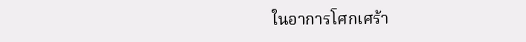ในอาการโศกเศร้า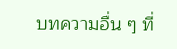บทความอื่น ๆ ที่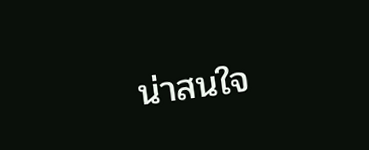น่าสนใจ